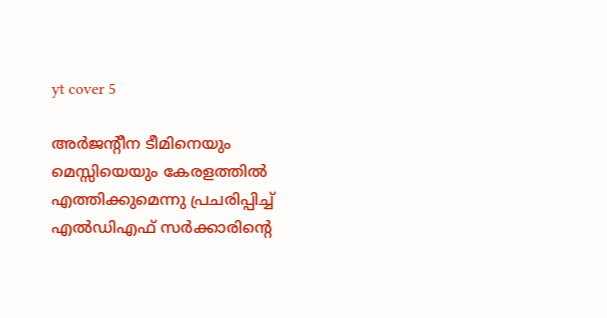yt cover 5

അര്‍ജന്റീന ടീമിനെയും മെസ്സിയെയും കേരളത്തില്‍ എത്തിക്കുമെന്നു പ്രചരിപ്പിച്ച് എല്‍ഡിഎഫ് സര്‍ക്കാരിന്റെ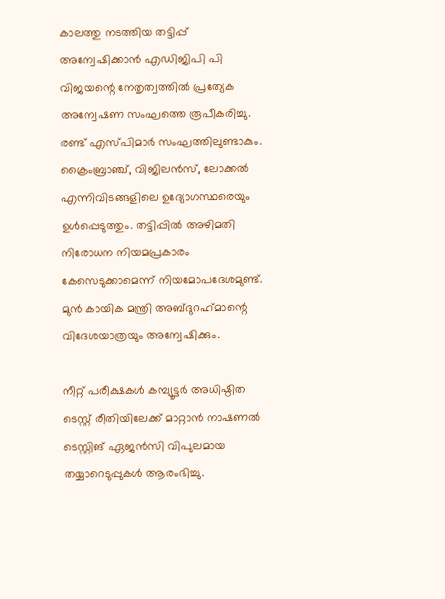കാലത്തു നടത്തിയ തട്ടിപ്പ് അന്വേഷിക്കാന്‍ എഡിജിപി പി വിജയന്റെ നേതൃത്വത്തില്‍ പ്രത്യേക അന്വേഷണ സംഘത്തെ രൂപീകരിച്ചു. രണ്ട് എസ്പിമാര്‍ സംഘത്തിലുണ്ടാകും. ക്രൈംബ്രാഞ്ച്, വിജിലന്‍സ്, ലോക്കല്‍ എന്നിവിടങ്ങളിലെ ഉദ്യോഗസ്ഥരെയും ഉള്‍പ്പെടുത്തും. തട്ടിപ്പില്‍ അഴിമതി നിരോധന നിയമപ്രകാരം കേസെടുക്കാമെന്ന് നിയമോപദേശമുണ്ട്. മുന്‍ കായിക മന്ത്രി അബ്ദുറഹ്‌മാന്റെ വിദേശയാത്രയും അന്വേഷിക്കും.

നീറ്റ് പരീക്ഷകള്‍ കമ്പ്യൂട്ടര്‍ അധിഷ്ഠിത ടെസ്റ്റ് രീതിയിലേക്ക് മാറ്റാന്‍ നാഷണല്‍ ടെസ്റ്റിങ് ഏജന്‍സി വിപുലമായ തയ്യാറെടുപ്പുകള്‍ ആരംഭിച്ചു.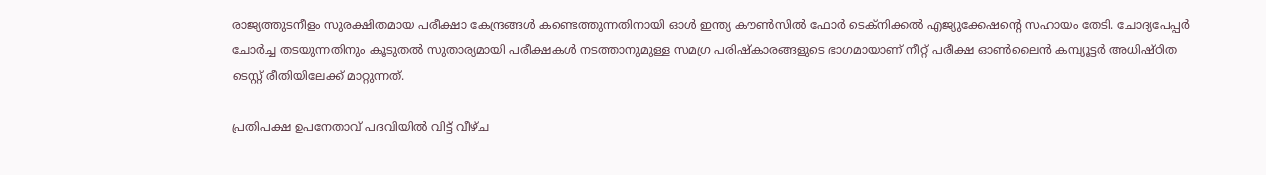രാജ്യത്തുടനീളം സുരക്ഷിതമായ പരീക്ഷാ കേന്ദ്രങ്ങള്‍ കണ്ടെത്തുന്നതിനായി ഓള്‍ ഇന്ത്യ കൗണ്‍സില്‍ ഫോര്‍ ടെക്നിക്കല്‍ എജ്യുക്കേഷന്റെ സഹായം തേടി. ചോദ്യപേപ്പര്‍ ചോര്‍ച്ച തടയുന്നതിനും കൂടുതല്‍ സുതാര്യമായി പരീക്ഷകള്‍ നടത്താനുമുള്ള സമഗ്ര പരിഷ്‌കാരങ്ങളുടെ ഭാഗമായാണ് നീറ്റ് പരീക്ഷ ഓണ്‍ലൈന്‍ കമ്പ്യൂട്ടര്‍ അധിഷ്ഠിത ടെസ്റ്റ് രീതിയിലേക്ക് മാറ്റുന്നത്.

പ്രതിപക്ഷ ഉപനേതാവ് പദവിയില്‍ വിട്ട് വീഴ്ച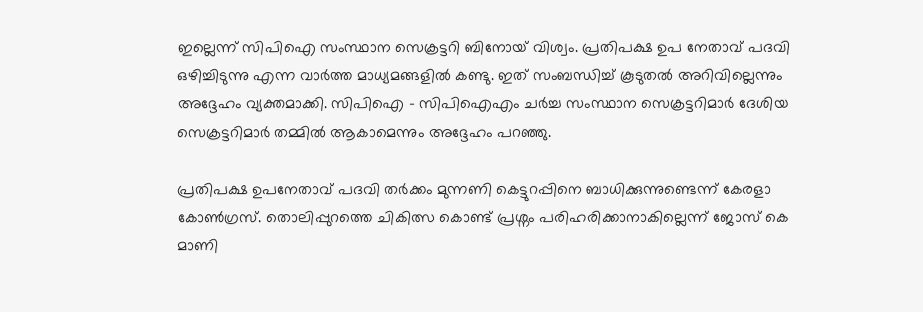ഇല്ലെന്ന് സിപിഐ സംസ്ഥാന സെക്രട്ടറി ബിനോയ് വിശ്വം. പ്രതിപക്ഷ ഉപ നേതാവ് പദവി ഒഴിച്ചിടുന്നു എന്ന വാര്‍ത്ത മാധ്യമങ്ങളില്‍ കണ്ടു. ഇത് സംബന്ധിച്ച് കൂടുതല്‍ അറിവില്ലെന്നും അദ്ദേഹം വ്യക്തമാക്കി. സിപിഐ – സിപിഐഎം ചര്‍ച്ച സംസ്ഥാന സെക്രട്ടറിമാര്‍ ദേശിയ സെക്രട്ടറിമാര്‍ തമ്മില്‍ ആകാമെന്നും അദ്ദേഹം പറഞ്ഞു.

പ്രതിപക്ഷ ഉപനേതാവ് പദവി തര്‍ക്കം മുന്നണി കെട്ടുറപ്പിനെ ബാധിക്കുന്നുണ്ടെന്ന് കേരളാ കോണ്‍ഗ്രസ്. തൊലിപ്പുറത്തെ ചികിത്സ കൊണ്ട് പ്രശ്നം പരിഹരിക്കാനാകില്ലെന്ന് ജോസ് കെ മാണി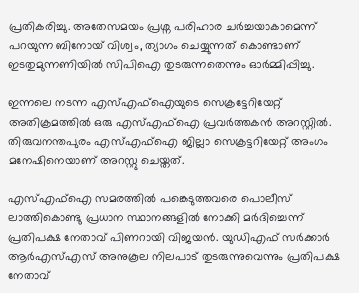പ്രതികരിച്ചു. അതേസമയം പ്രശ്ന പരിഹാര ചര്‍ച്ചയാകാമെന്ന് പറയുന്ന ബിനോയ് വിശ്വം, ത്യാഗം ചെയ്യുന്നത് കൊണ്ടാണ് ഇടതുമുന്നണിയില്‍ സിപിഐ തുടരുന്നതെന്നും ഓര്‍മ്മിപ്പിച്ചു.

ഇന്നലെ നടന്ന എസ്എഫ്ഐയുടെ സെക്രട്ടേറിയേറ്റ് അതിക്രമത്തില്‍ ഒരു എസ്എഫ്ഐ പ്രവര്‍ത്തകന്‍ അറസ്റ്റില്‍. തിരുവനന്തപുരം എസ്എഫ്ഐ ജില്ലാ സെക്രട്ടറിയേറ്റ് അംഗം മനേഷിനെയാണ് അറസ്റ്റു ചെയ്തത്.

എസ്എഫ്ഐ സമരത്തില്‍ പങ്കെടുത്തവരെ പൊലീസ് ലാത്തികൊണ്ടു പ്രധാന സ്ഥാനങ്ങളില്‍ നോക്കി മര്‍ദിച്ചെന്ന് പ്രതിപക്ഷ നേതാവ് പിണറായി വിജയന്‍. യുഡിഎഫ് സര്‍ക്കാര്‍ ആര്‍എസ്എസ് അനുകൂല നിലപാട് തുടരുന്നുവെന്നും പ്രതിപക്ഷ നേതാവ്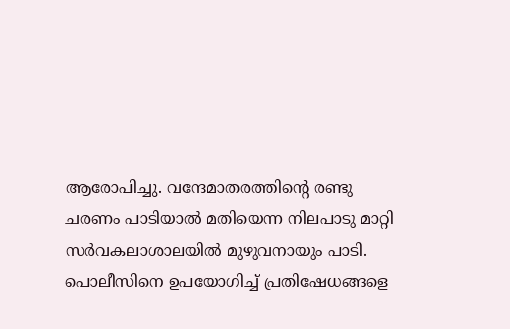ആരോപിച്ചു. വന്ദേമാതരത്തിന്റെ രണ്ടു ചരണം പാടിയാല്‍ മതിയെന്ന നിലപാടു മാറ്റി സര്‍വകലാശാലയില്‍ മുഴുവനായും പാടി. പൊലീസിനെ ഉപയോഗിച്ച് പ്രതിഷേധങ്ങളെ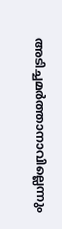അടിച്ചമര്‍ത്താനാവില്ലെന്നും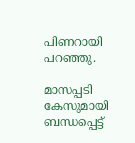പിണറായി പറഞ്ഞു.

മാസപ്പടി കേസുമായി ബന്ധപ്പെട്ട്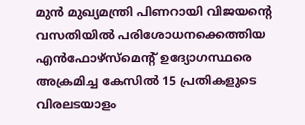മുന്‍ മുഖ്യമന്ത്രി പിണറായി വിജയന്റെ വസതിയില്‍ പരിശോധനക്കെത്തിയ എന്‍ഫോഴ്സ്മെന്റ് ഉദ്യോഗസ്ഥരെ അക്രമിച്ച കേസില്‍ 15 പ്രതികളുടെ വിരലടയാളം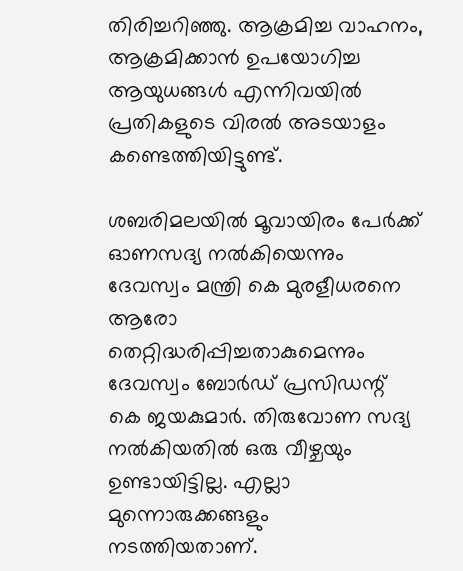തിരിച്ചറിഞ്ഞു. ആക്രമിച്ച വാഹനം, ആക്രമിക്കാന്‍ ഉപയോഗിച്ച ആയുധങ്ങള്‍ എന്നിവയില്‍ പ്രതികളുടെ വിരല്‍ അടയാളം കണ്ടെത്തിയിട്ടുണ്ട്.

ശബരിമലയില്‍ മൂവായിരം പേര്‍ക്ക് ഓണസദ്യ നല്‍കിയെന്നും ദേവസ്വം മന്ത്രി കെ മുരളീധരനെ ആരോ തെറ്റിദ്ധരിപ്പിച്ചതാകുമെന്നും ദേവസ്വം ബോര്‍ഡ് പ്രസിഡന്റ് കെ ജയകുമാര്‍. തിരുവോണ സദ്യ നല്‍കിയതില്‍ ഒരു വീഴ്ചയും ഉണ്ടായിട്ടില്ല. എല്ലാ മുന്നൊരുക്കങ്ങളും നടത്തിയതാണ്.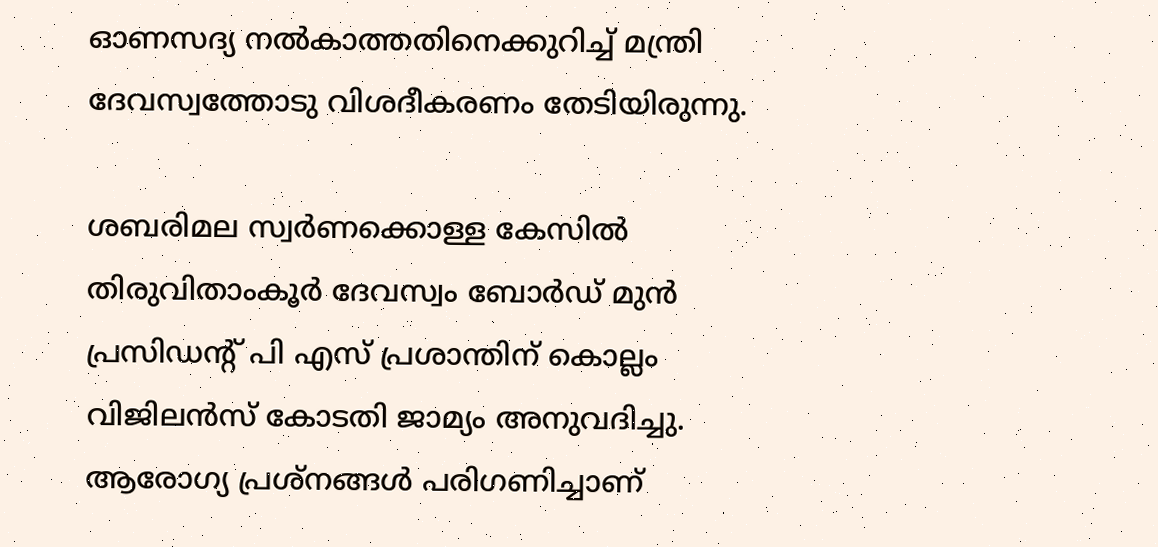ഓണസദ്യ നല്‍കാത്തതിനെക്കുറിച്ച് മന്ത്രി ദേവസ്വത്തോടു വിശദീകരണം തേടിയിരുന്നു.

ശബരിമല സ്വര്‍ണക്കൊള്ള കേസില്‍ തിരുവിതാംകൂര്‍ ദേവസ്വം ബോര്‍ഡ് മുന്‍ പ്രസിഡന്റ് പി എസ് പ്രശാന്തിന് കൊല്ലം വിജിലന്‍സ് കോടതി ജാമ്യം അനുവദിച്ചു. ആരോഗ്യ പ്രശ്നങ്ങള്‍ പരിഗണിച്ചാണ്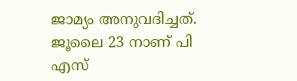ജാമ്യം അനുവദിച്ചത്. ജൂലൈ 23 നാണ് പി എസ്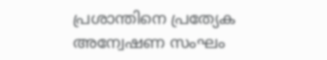പ്രശാന്തിനെ പ്രത്യേക അന്വേഷണ സംഘം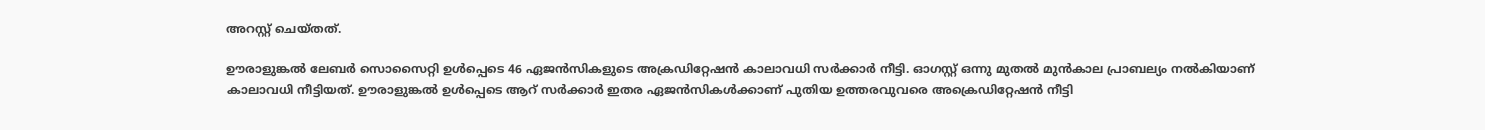അറസ്റ്റ് ചെയ്തത്.

ഊരാളുങ്കല്‍ ലേബര്‍ സൊസൈറ്റി ഉള്‍പ്പെടെ 46 ഏജന്‍സികളുടെ അക്രഡിറ്റേഷന്‍ കാലാവധി സര്‍ക്കാര്‍ നീട്ടി. ഓഗസ്റ്റ് ഒന്നു മുതല്‍ മുന്‍കാല പ്രാബല്യം നല്‍കിയാണ് കാലാവധി നീട്ടിയത്. ഊരാളുങ്കല്‍ ഉള്‍പ്പെടെ ആറ് സര്‍ക്കാര്‍ ഇതര ഏജന്‍സികള്‍ക്കാണ് പുതിയ ഉത്തരവുവരെ അക്രെഡിറ്റേഷന്‍ നീട്ടി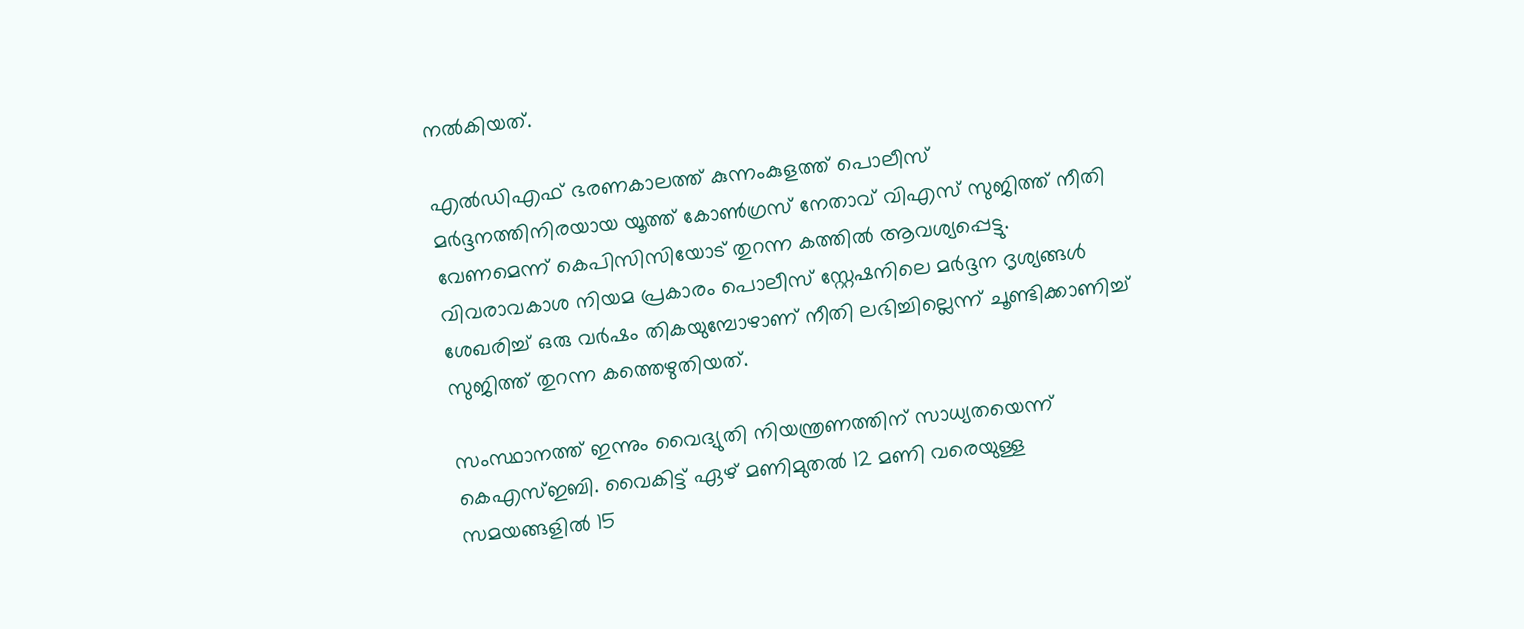നല്‍കിയത്.

എല്‍ഡിഎഫ് ഭരണകാലത്ത് കുന്നംകുളത്ത് പൊലീസ് മര്‍ദ്ദനത്തിനിരയായ യൂത്ത് കോണ്‍ഗ്രസ് നേതാവ് വിഎസ് സുജിത്ത് നീതി വേണമെന്ന് കെപിസിസിയോട് തുറന്ന കത്തില്‍ ആവശ്യപ്പെട്ടു. വിവരാവകാശ നിയമ പ്രകാരം പൊലീസ് സ്റ്റേഷനിലെ മര്‍ദ്ദന ദൃശ്യങ്ങള്‍ ശേഖരിച്ച് ഒരു വര്‍ഷം തികയുമ്പോഴാണ് നീതി ലഭിച്ചില്ലെന്ന് ചൂണ്ടിക്കാണിച്ച് സുജിത്ത് തുറന്ന കത്തെഴുതിയത്.

സംസ്ഥാനത്ത് ഇന്നും വൈദ്യുതി നിയന്ത്രണത്തിന് സാധ്യതയെന്ന് കെഎസ്ഇബി. വൈകിട്ട് ഏഴ് മണിമുതല്‍ 12 മണി വരെയുള്ള സമയങ്ങളില്‍ 15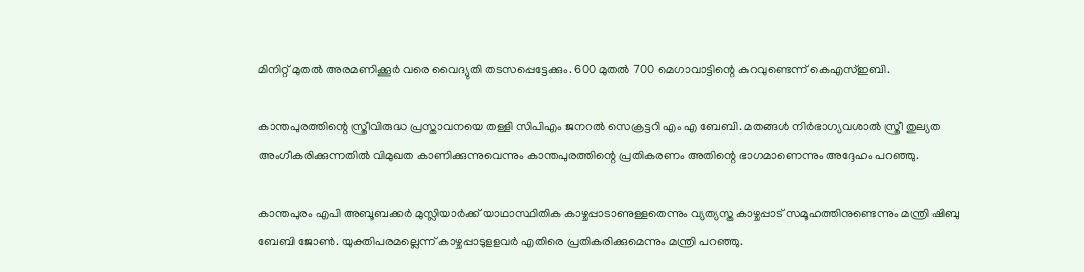മിനിറ്റ് മുതല്‍ അരമണിക്കൂര്‍ വരെ വൈദ്യുതി തടസപ്പെട്ടേക്കും. 600 മുതല്‍ 700 മെഗാവാട്ടിന്റെ കുറവുണ്ടെന്ന് കെഎസ്ഇബി.

കാന്തപുരത്തിന്റെ സ്ത്രീവിരുദ്ധ പ്രസ്താവനയെ തള്ളി സിപിഎം ജനറല്‍ സെക്രട്ടറി എം എ ബേബി. മതങ്ങള്‍ നിര്‍ഭാഗ്യവശാല്‍ സ്ത്രീ തുല്യത അംഗീകരിക്കുന്നതില്‍ വിമുഖത കാണിക്കുന്നുവെന്നും കാന്തപുരത്തിന്റെ പ്രതികരണം അതിന്റെ ഭാഗമാണെന്നും അദ്ദേഹം പറഞ്ഞു.

കാന്തപുരം എപി അബൂബക്കര്‍ മുസ്ലിയാര്‍ക്ക് യാഥാസ്ഥിതിക കാഴ്ചപ്പാടാണുള്ളതെന്നും വ്യത്യസ്ത കാഴ്ചപ്പാട് സമൂഹത്തിനുണ്ടെന്നും മന്ത്രി ഷിബു ബേബി ജോണ്‍. യുക്തിപരമല്ലെന്ന് കാഴ്ചപ്പാടുളളവര്‍ എതിരെ പ്രതികരിക്കുമെന്നും മന്ത്രി പറഞ്ഞു.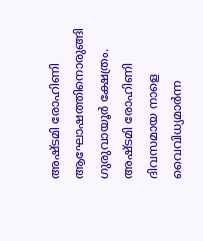അഷ്ടമി രോഹിണി ആഘോഷത്തിനൊരുങ്ങി ഗുരുവായൂര്‍ ക്ഷേത്രം. അഷ്ടമി രോഹിണി ദിവസമായ നാളെ വൈവിധ്യമാര്‍ന്ന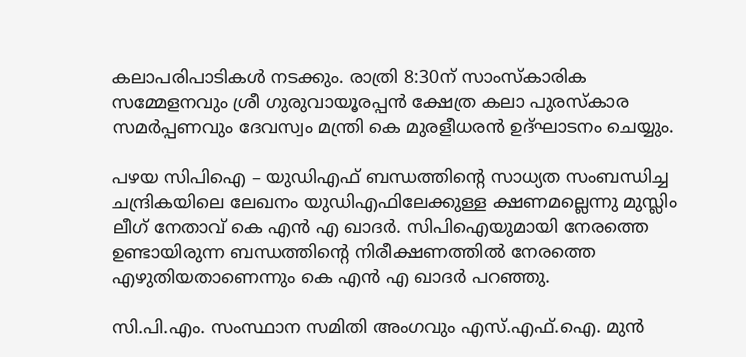കലാപരിപാടികള്‍ നടക്കും. രാത്രി 8:30ന് സാംസ്‌കാരിക സമ്മേളനവും ശ്രീ ഗുരുവായൂരപ്പന്‍ ക്ഷേത്ര കലാ പുരസ്‌കാര സമര്‍പ്പണവും ദേവസ്വം മന്ത്രി കെ മുരളീധരന്‍ ഉദ്ഘാടനം ചെയ്യും.

പഴയ സിപിഐ – യുഡിഎഫ് ബന്ധത്തിന്റെ സാധ്യത സംബന്ധിച്ച ചന്ദ്രികയിലെ ലേഖനം യുഡിഎഫിലേക്കുള്ള ക്ഷണമല്ലെന്നു മുസ്ലിം ലീഗ് നേതാവ് കെ എന്‍ എ ഖാദര്‍. സിപിഐയുമായി നേരത്തെ ഉണ്ടായിരുന്ന ബന്ധത്തിന്റെ നിരീക്ഷണത്തില്‍ നേരത്തെ എഴുതിയതാണെന്നും കെ എന്‍ എ ഖാദര്‍ പറഞ്ഞു.

സി.പി.എം. സംസ്ഥാന സമിതി അംഗവും എസ്.എഫ്.ഐ. മുന്‍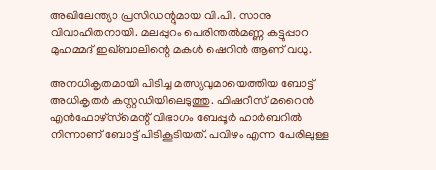അഖിലേന്ത്യാ പ്രസിഡന്റുമായ വി.പി. സാനു വിവാഹിതനായി. മലപ്പുറം പെരിന്തല്‍മണ്ണ കട്ടുപ്പാറ മുഹമ്മദ് ഇഖ്ബാലിന്റെ മകള്‍ ഷെറിന്‍ ആണ് വധു.

അനധികൃതമായി പിടിച്ച മത്സ്യവുമായെത്തിയ ബോട്ട് അധികൃതര്‍ കസ്റ്റഡിയിലെടുത്തു. ഫിഷറീസ് മറൈന്‍ എന്‍ഫോഴ്‌സ്‌മെന്റ് വിഭാഗം ബേപ്പൂര്‍ ഹാര്‍ബറില്‍ നിന്നാണ് ബോട്ട് പിടികൂടിയത്. പവിഴം എന്ന പേരിലുള്ള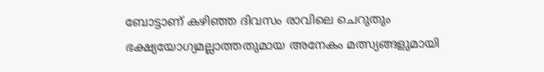ബോട്ടാണ് കഴിഞ്ഞ ദിവസം രാവിലെ ചെറുതും ഭക്ഷ്യയോഗ്യമല്ലാത്തതുമായ അനേകം മത്സ്യങ്ങളുമായി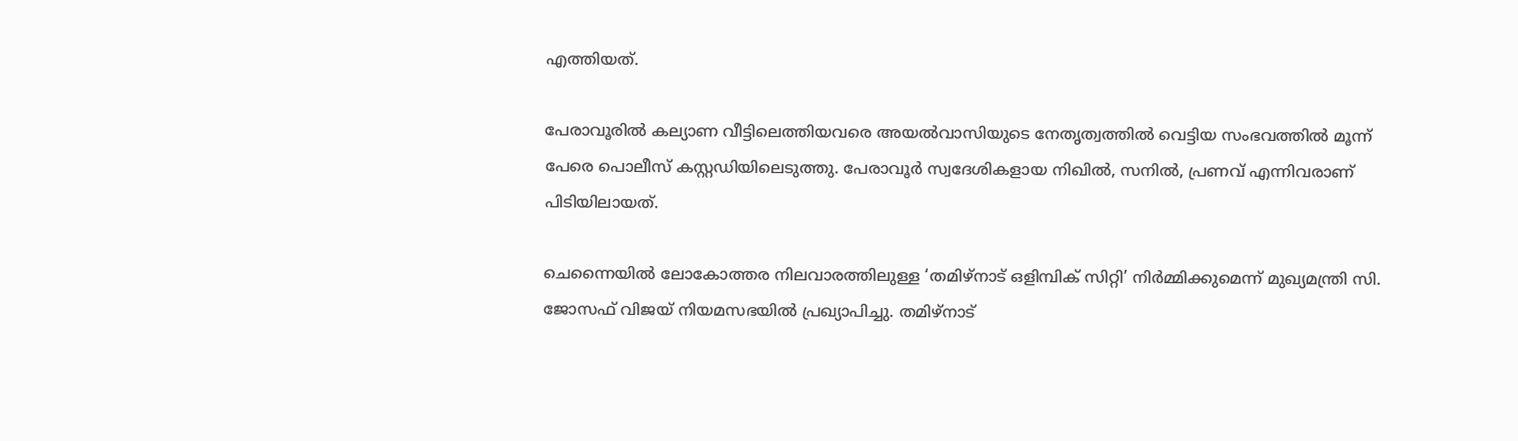എത്തിയത്.

പേരാവൂരില്‍ കല്യാണ വീട്ടിലെത്തിയവരെ അയല്‍വാസിയുടെ നേതൃത്വത്തില്‍ വെട്ടിയ സംഭവത്തില്‍ മൂന്ന് പേരെ പൊലീസ് കസ്റ്റഡിയിലെടുത്തു. പേരാവൂര്‍ സ്വദേശികളായ നിഖില്‍, സനില്‍, പ്രണവ് എന്നിവരാണ് പിടിയിലായത്.

ചെന്നൈയില്‍ ലോകോത്തര നിലവാരത്തിലുള്ള ‘തമിഴ്‌നാട് ഒളിമ്പിക് സിറ്റി’ നിര്‍മ്മിക്കുമെന്ന് മുഖ്യമന്ത്രി സി. ജോസഫ് വിജയ് നിയമസഭയില്‍ പ്രഖ്യാപിച്ചു. തമിഴ്‌നാട്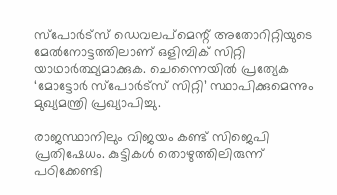സ്‌പോര്‍ട്‌സ് ഡെവലപ്‌മെന്റ് അതോറിറ്റിയുടെ മേല്‍നോട്ടത്തിലാണ് ഒളിമ്പിക് സിറ്റി യാഥാര്‍ത്ഥ്യമാക്കുക. ചെന്നൈയില്‍ പ്രത്യേക ‘മോട്ടോര്‍ സ്‌പോര്‍ട്‌സ് സിറ്റി’ സ്ഥാപിക്കുമെന്നും മുഖ്യമന്ത്രി പ്രഖ്യാപിച്ചു.

രാജസ്ഥാനിലും വിജയം കണ്ട് സിജെപി പ്രതിഷേധം. കുട്ടികള്‍ തൊഴുത്തിലിരുന്ന് പഠിക്കേണ്ടി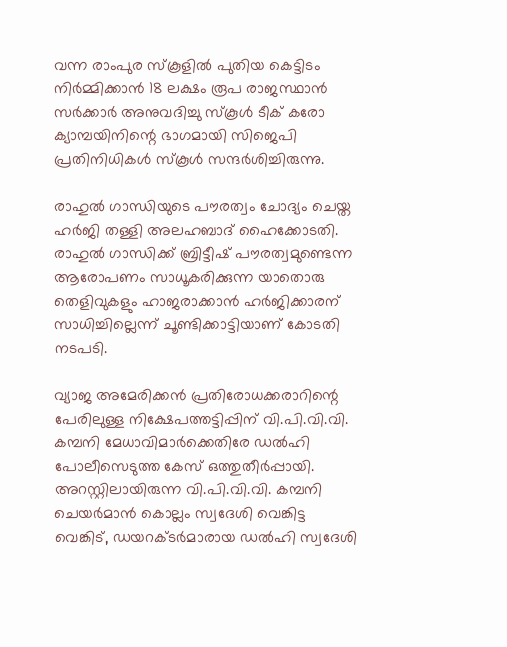വന്ന രാംപുര സ്‌കൂളില്‍ പുതിയ കെട്ടിടം നിര്‍മ്മിക്കാന്‍ 18 ലക്ഷം രൂപ രാജസ്ഥാന്‍ സര്‍ക്കാര്‍ അനുവദിച്ചു സ്‌കൂള്‍ ടീക് കരോ ക്യാമ്പയിനിന്റെ ഭാഗമായി സിജെപി പ്രതിനിധികള്‍ സ്‌കൂള്‍ സന്ദര്‍ശിച്ചിരുന്നു.

രാഹുല്‍ ഗാന്ധിയുടെ പൗരത്വം ചോദ്യം ചെയ്ത ഹര്‍ജി തള്ളി അലഹബാദ് ഹൈക്കോടതി. രാഹുല്‍ ഗാന്ധിക്ക് ബ്രിട്ടീഷ് പൗരത്വമുണ്ടെന്ന ആരോപണം സാധൂകരിക്കുന്ന യാതൊരു തെളിവുകളും ഹാജരാക്കാന്‍ ഹര്‍ജിക്കാരന് സാധിച്ചില്ലെന്ന് ചൂണ്ടിക്കാട്ടിയാണ് കോടതി നടപടി.

വ്യാജ അമേരിക്കന്‍ പ്രതിരോധക്കരാറിന്റെ പേരിലുള്ള നിക്ഷേപത്തട്ടിപ്പിന് വി.പി.വി.വി. കമ്പനി മേധാവിമാര്‍ക്കെതിരേ ഡല്‍ഹി പോലീസെടുത്ത കേസ് ഒത്തുതീര്‍പ്പായി. അറസ്റ്റിലായിരുന്ന വി.പി.വി.വി. കമ്പനി ചെയര്‍മാന്‍ കൊല്ലം സ്വദേശി വെങ്കിട്ട വെങ്കിട്, ഡയറക്ടര്‍മാരായ ഡല്‍ഹി സ്വദേശി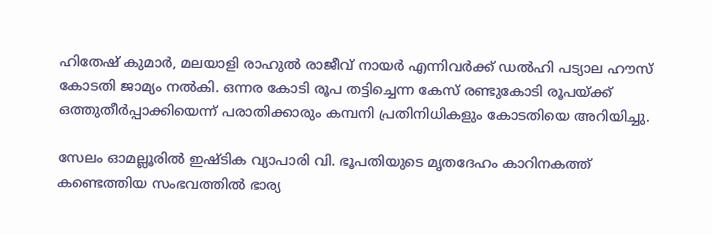ഹിതേഷ് കുമാര്‍, മലയാളി രാഹുല്‍ രാജീവ് നായര്‍ എന്നിവര്‍ക്ക് ഡല്‍ഹി പട്യാല ഹൗസ് കോടതി ജാമ്യം നല്‍കി. ഒന്നര കോടി രൂപ തട്ടിച്ചെന്ന കേസ് രണ്ടുകോടി രൂപയ്ക്ക് ഒത്തുതീര്‍പ്പാക്കിയെന്ന് പരാതിക്കാരും കമ്പനി പ്രതിനിധികളും കോടതിയെ അറിയിച്ചു.

സേലം ഓമല്ലൂരില്‍ ഇഷ്ടിക വ്യാപാരി വി. ഭൂപതിയുടെ മൃതദേഹം കാറിനകത്ത് കണ്ടെത്തിയ സംഭവത്തില്‍ ഭാര്യ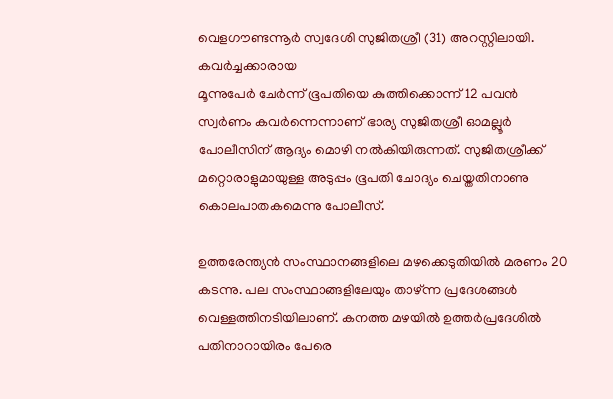വെളഗൗണ്ടന്നൂര്‍ സ്വദേശി സുജിതശ്രീ (31) അറസ്റ്റിലായി. കവര്‍ച്ചക്കാരായ
മൂന്നുപേര്‍ ചേര്‍ന്ന് ഭൂപതിയെ കുത്തിക്കൊന്ന് 12 പവന്‍ സ്വര്‍ണം കവര്‍ന്നെന്നാണ് ഭാര്യ സുജിതശ്രീ ഓമല്ലൂര്‍ പോലീസിന് ആദ്യം മൊഴി നല്‍കിയിരുന്നത്. സുജിതശ്രീക്ക് മറ്റൊരാളുമായുള്ള അടുപ്പം ഭൂപതി ചോദ്യം ചെയ്തതിനാണു കൊലപാതകമെന്നു പോലീസ്.

ഉത്തരേന്ത്യന്‍ സംസ്ഥാനങ്ങളിലെ മഴക്കെടുതിയില്‍ മരണം 20 കടന്നു. പല സംസ്ഥാങ്ങളിലേയും താഴ്ന്ന പ്രദേശങ്ങള്‍ വെള്ളത്തിനടിയിലാണ്. കനത്ത മഴയില്‍ ഉത്തര്‍പ്രദേശില്‍ പതിനാറായിരം പേരെ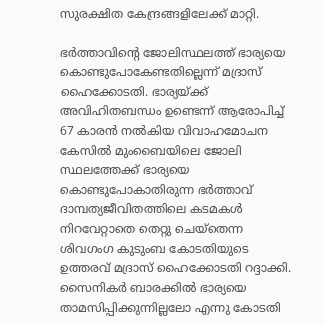സുരക്ഷിത കേന്ദ്രങ്ങളിലേക്ക് മാറ്റി.

ഭര്‍ത്താവിന്റെ ജോലിസ്ഥലത്ത് ഭാര്യയെ കൊണ്ടുപോകേണ്ടതില്ലെന്ന് മദ്രാസ് ഹൈക്കോടതി. ഭാര്യയ്ക്ക് അവിഹിതബന്ധം ഉണ്ടെന്ന് ആരോപിച്ച് 67 കാരന്‍ നല്‍കിയ വിവാഹമോചന കേസില്‍ മുംബൈയിലെ ജോലി സ്ഥലത്തേക്ക് ഭാര്യയെ കൊണ്ടുപോകാതിരുന്ന ഭര്‍ത്താവ് ദാമ്പത്യജീവിതത്തിലെ കടമകള്‍ നിറവേറ്റാതെ തെറ്റു ചെയ്തെന്ന ശിവഗംഗ കുടുംബ കോടതിയുടെ ഉത്തരവ് മദ്രാസ് ഹൈക്കോടതി റദ്ദാക്കി. സൈനികര്‍ ബാരക്കില്‍ ഭാര്യയെ താമസിപ്പിക്കുന്നില്ലലോ എന്നു കോടതി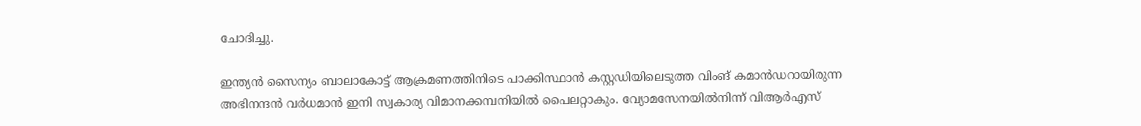ചോദിച്ചു.

ഇന്ത്യന്‍ സൈന്യം ബാലാകോട്ട് ആക്രമണത്തിനിടെ പാക്കിസ്ഥാന്‍ കസ്റ്റഡിയിലെടുത്ത വിംങ് കമാന്‍ഡറായിരുന്ന അഭിനന്ദന്‍ വര്‍ധമാന്‍ ഇനി സ്വകാര്യ വിമാനക്കമ്പനിയില്‍ പൈലറ്റാകും. വ്യോമസേനയില്‍നിന്ന് വിആര്‍എസ്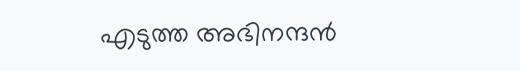എടുത്ത അഭിനന്ദന്‍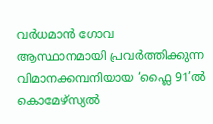വര്‍ധമാന്‍ ഗോവ ആസ്ഥാനമായി പ്രവര്‍ത്തിക്കുന്ന വിമാനക്കമ്പനിയായ ‘ഫ്ലൈ 91’ല്‍ കൊമേഴ്സ്യല്‍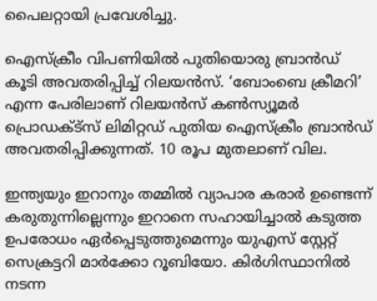പൈലറ്റായി പ്രവേശിച്ചു.

ഐസ്‌ക്രീം വിപണിയില്‍ പുതിയൊരു ബ്രാന്‍ഡ് കൂടി അവതരിപ്പിച്ച് റിലയന്‍സ്. ‘ബോംബെ ക്രീമറി’ എന്ന പേരിലാണ് റിലയന്‍സ് കണ്‍സ്യൂമര്‍ പ്രൊഡക്ട്‌സ് ലിമിറ്റഡ് പുതിയ ഐസ്‌ക്രീം ബ്രാന്‍ഡ് അവതരിപ്പിക്കുന്നത്. 10 രൂപ മുതലാണ് വില.

ഇന്ത്യയും ഇറാനും തമ്മില്‍ വ്യാപാര കരാര്‍ ഉണ്ടെന്ന് കരുതുന്നില്ലെന്നും ഇറാനെ സഹായിച്ചാല്‍ കടുത്ത ഉപരോധം ഏര്‍പ്പെടുത്തുമെന്നും യുഎസ് സ്റ്റേറ്റ് സെക്രട്ടറി മാര്‍ക്കോ റൂബിയോ. കിര്‍ഗിസ്ഥാനില്‍ നടന്ന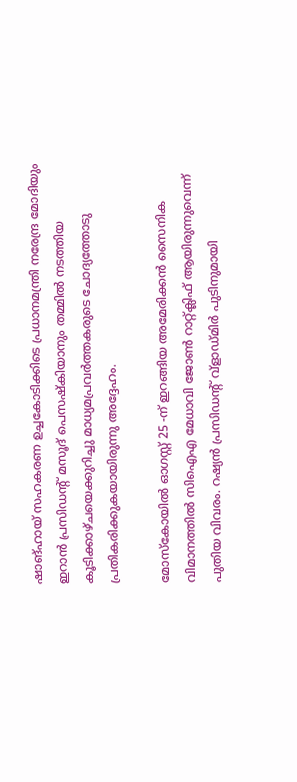ഷാങ്ഹായ് സഹകരണ ഉച്ചകോടിക്കിടെ പ്രധാനമന്ത്രി നരേന്ദ്ര മോദിയും ഇറാന്‍ പ്രസിഡന്റ് മസൂദ് പെസഷ്‌കിയാനും തമ്മില്‍ നടത്തിയ കൂടിക്കാഴ്ചയെക്കുറിച്ചു മാധ്യമപ്രവര്‍ത്തകരുടെ ചോദ്യത്തോടു പ്രതികരിക്കുകയായിരുന്നു അദ്ദേഹം.

മോസ്‌കോയില്‍ ഓഗസ്റ്റ് 25 -ന് ഇറങ്ങിയ അമേരിക്കന്‍ സൈനിക വിമാനത്തില്‍ സിഐഎ മേധാവി ജോണ്‍ റാറ്റ്ക്ലിഫ് ആയിരുന്നുവെന്ന് പുതിയ വിവരം. റഷ്യന്‍ പ്രസിഡന്റ് വ്ളാഡ്മിര്‍ പുടിനുമായി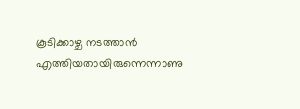കൂടിക്കാഴ്ച നടത്താന്‍ എത്തിയതായിരുന്നെന്നാണു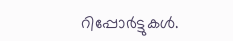റിപ്പോര്‍ട്ടുകള്‍.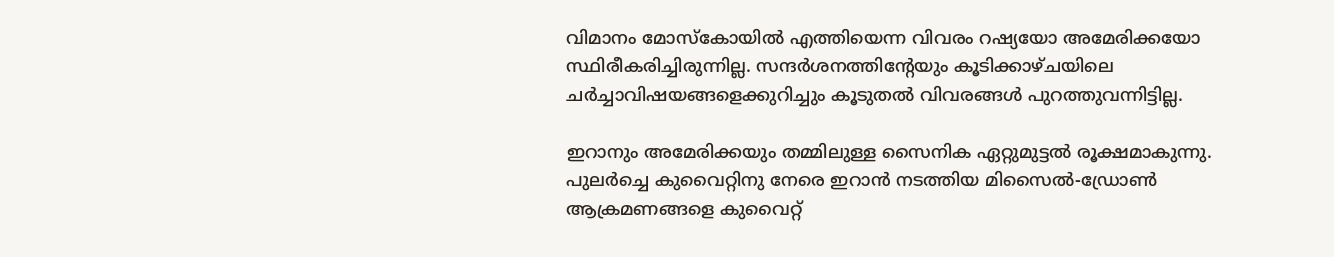വിമാനം മോസ്‌കോയില്‍ എത്തിയെന്ന വിവരം റഷ്യയോ അമേരിക്കയോ സ്ഥിരീകരിച്ചിരുന്നില്ല. സന്ദര്‍ശനത്തിന്റേയും കൂടിക്കാഴ്ചയിലെ ചര്‍ച്ചാവിഷയങ്ങളെക്കുറിച്ചും കൂടുതല്‍ വിവരങ്ങള്‍ പുറത്തുവന്നിട്ടില്ല.

ഇറാനും അമേരിക്കയും തമ്മിലുള്ള സൈനിക ഏറ്റുമുട്ടല്‍ രൂക്ഷമാകുന്നു. പുലര്‍ച്ചെ കുവൈറ്റിനു നേരെ ഇറാന്‍ നടത്തിയ മിസൈല്‍-ഡ്രോണ്‍ ആക്രമണങ്ങളെ കുവൈറ്റ്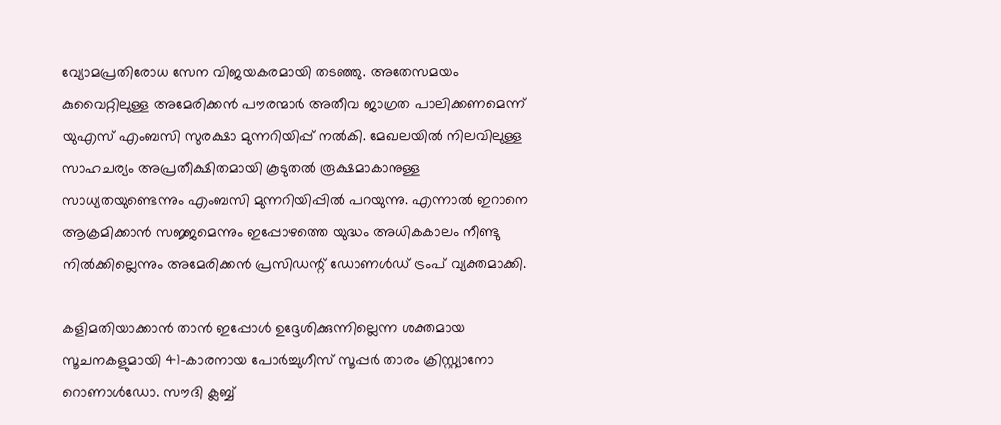വ്യോമപ്രതിരോധ സേന വിജയകരമായി തടഞ്ഞു. അതേസമയം കുവൈറ്റിലുള്ള അമേരിക്കന്‍ പൗരന്മാര്‍ അതീവ ജാഗ്രത പാലിക്കണമെന്ന് യുഎസ് എംബസി സുരക്ഷാ മുന്നറിയിപ്പ് നല്‍കി. മേഖലയില്‍ നിലവിലുള്ള സാഹചര്യം അപ്രതീക്ഷിതമായി കൂടുതല്‍ രൂക്ഷമാകാനുള്ള സാധ്യതയുണ്ടെന്നും എംബസി മുന്നറിയിപ്പില്‍ പറയുന്നു. എന്നാല്‍ ഇറാനെ ആക്രമിക്കാന്‍ സജ്ജമെന്നും ഇപ്പോഴത്തെ യുദ്ധം അധികകാലം നീണ്ടു നില്‍ക്കില്ലെന്നും അമേരിക്കന്‍ പ്രസിഡന്റ് ഡോണള്‍ഡ് ട്രംപ് വ്യക്തമാക്കി.

കളിമതിയാക്കാന്‍ താന്‍ ഇപ്പോള്‍ ഉദ്ദേശിക്കുന്നില്ലെന്ന ശക്തമായ സൂചനകളുമായി 41-കാരനായ പോര്‍ച്ചുഗീസ് സൂപ്പര്‍ താരം ക്രിസ്റ്റ്യാനോ റൊണാള്‍ഡോ. സൗദി ക്ലബ്ബ്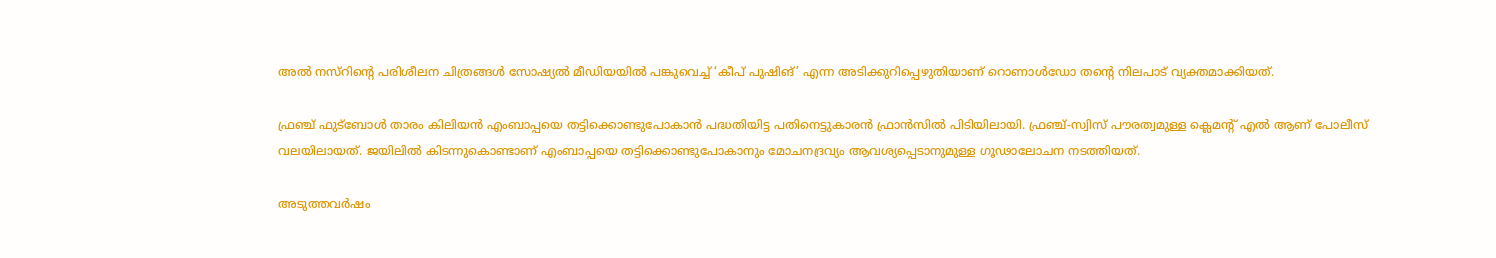അല്‍ നസ്റിന്റെ പരിശീലന ചിത്രങ്ങള്‍ സോഷ്യല്‍ മീഡിയയില്‍ പങ്കുവെച്ച് ‘കീപ് പുഷിങ്’ എന്ന അടിക്കുറിപ്പെഴുതിയാണ് റൊണാള്‍ഡോ തന്റെ നിലപാട് വ്യക്തമാക്കിയത്.

ഫ്രഞ്ച് ഫുട്‌ബോള്‍ താരം കിലിയന്‍ എംബാപ്പയെ തട്ടിക്കൊണ്ടുപോകാന്‍ പദ്ധതിയിട്ട പതിനെട്ടുകാരന്‍ ഫ്രാന്‍സില്‍ പിടിയിലായി. ഫ്രഞ്ച്-സ്വിസ് പൗരത്വമുള്ള ക്ലെമന്റ് എല്‍ ആണ് പോലീസ് വലയിലായത്. ജയിലില്‍ കിടന്നുകൊണ്ടാണ് എംബാപ്പയെ തട്ടിക്കൊണ്ടുപോകാനും മോചനദ്രവ്യം ആവശ്യപ്പെടാനുമുള്ള ഗൂഢാലോചന നടത്തിയത്.

അടുത്തവര്‍ഷം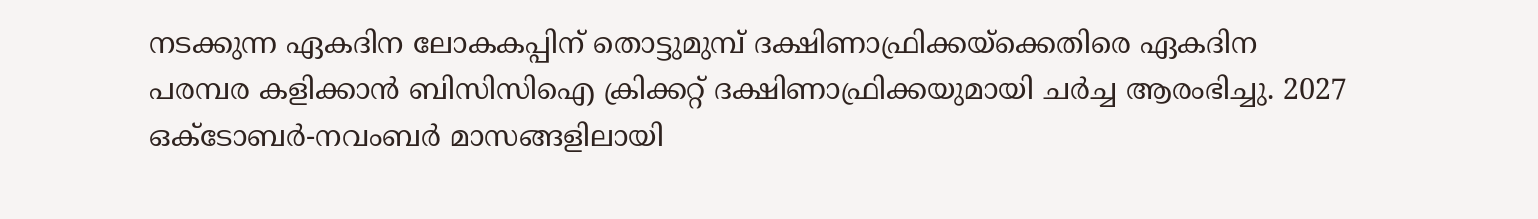നടക്കുന്ന ഏകദിന ലോകകപ്പിന് തൊട്ടുമുമ്പ് ദക്ഷിണാഫ്രിക്കയ്‌ക്കെതിരെ ഏകദിന പരമ്പര കളിക്കാന്‍ ബിസിസിഐ ക്രിക്കറ്റ് ദക്ഷിണാഫ്രിക്കയുമായി ചര്‍ച്ച ആരംഭിച്ചു. 2027 ഒക്ടോബര്‍-നവംബര്‍ മാസങ്ങളിലായി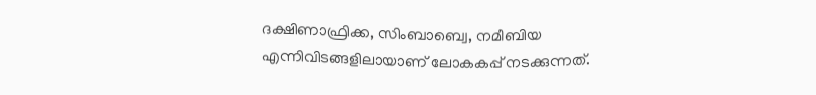ദക്ഷിണാഫ്രിക്ക, സിംബാബ്വെ, നമീബിയ എന്നിവിടങ്ങളിലായാണ് ലോകകപ്പ് നടക്കുന്നത്.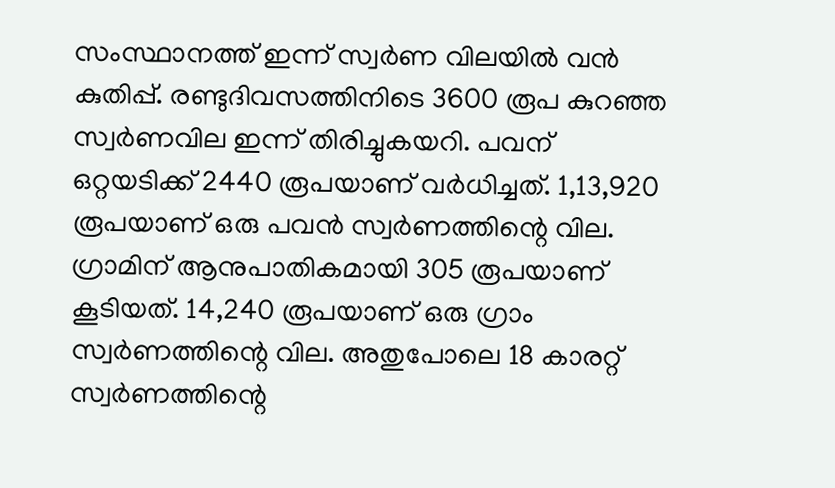സംസ്ഥാനത്ത് ഇന്ന് സ്വര്‍ണ വിലയില്‍ വന്‍ കുതിപ്പ്. രണ്ടുദിവസത്തിനിടെ 3600 രൂപ കുറഞ്ഞ സ്വര്‍ണവില ഇന്ന് തിരിച്ചുകയറി. പവന് ഒറ്റയടിക്ക് 2440 രൂപയാണ് വര്‍ധിച്ചത്. 1,13,920 രൂപയാണ് ഒരു പവന്‍ സ്വര്‍ണത്തിന്റെ വില. ഗ്രാമിന് ആനുപാതികമായി 305 രൂപയാണ് കൂടിയത്. 14,240 രൂപയാണ് ഒരു ഗ്രാം സ്വര്‍ണത്തിന്റെ വില. അതുപോലെ 18 കാരറ്റ് സ്വര്‍ണത്തിന്റെ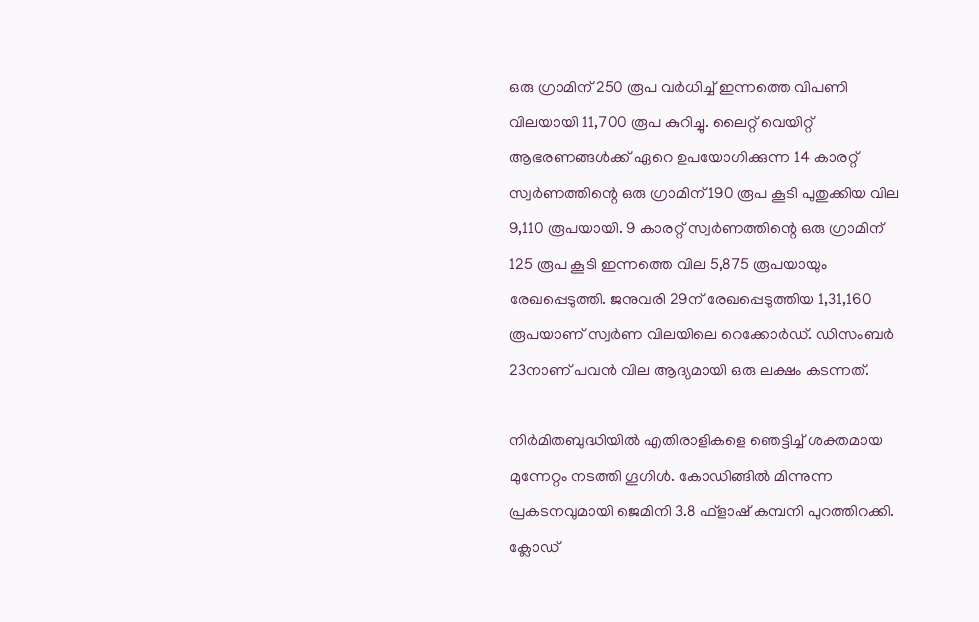ഒരു ഗ്രാമിന് 250 രൂപ വര്‍ധിച്ച് ഇന്നത്തെ വിപണി വിലയായി 11,700 രൂപ കുറിച്ചു. ലൈറ്റ് വെയിറ്റ് ആഭരണങ്ങള്‍ക്ക് ഏറെ ഉപയോഗിക്കുന്ന 14 കാരറ്റ് സ്വര്‍ണത്തിന്റെ ഒരു ഗ്രാമിന് 190 രൂപ കൂടി പുതുക്കിയ വില 9,110 രൂപയായി. 9 കാരറ്റ് സ്വര്‍ണത്തിന്റെ ഒരു ഗ്രാമിന് 125 രൂപ കൂടി ഇന്നത്തെ വില 5,875 രൂപയായും രേഖപ്പെടുത്തി. ജനുവരി 29ന് രേഖപ്പെടുത്തിയ 1,31,160 രൂപയാണ് സ്വര്‍ണ വിലയിലെ റെക്കോര്‍ഡ്. ഡിസംബര്‍ 23നാണ് പവന്‍ വില ആദ്യമായി ഒരു ലക്ഷം കടന്നത്.

നിര്‍മിതബുദ്ധിയില്‍ എതിരാളികളെ ഞെട്ടിച്ച് ശക്തമായ മുന്നേറ്റം നടത്തി ഗൂഗിള്‍. കോഡിങ്ങില്‍ മിന്നുന്ന പ്രകടനവുമായി ജെമിനി 3.8 ഫ്‌ളാഷ് കമ്പനി പുറത്തിറക്കി. ക്ലോഡ്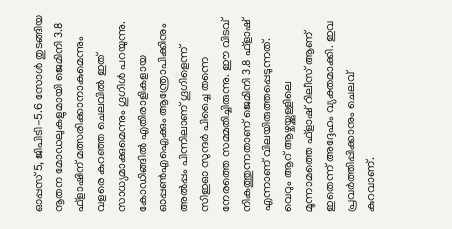ഓപ്പസ് 5, ജിപിടി-5.6 സോള്‍ തുടങ്ങിയ നൂതന മോഡലുകളുമായി ജെമിനി 3.8 ഫ്‌ളാഷിന് മത്സരിക്കാനാകുമെന്നും വളരെ കുറഞ്ഞ ചെലവില്‍ ഇത് സാധ്യമാക്കുമെന്നും ഗൂഗിള്‍ പറയുന്നു. കോഡിങ്ങില്‍ എതിരാളികളായ ഓപ്പണ്‍എഐക്കും ആന്ത്രോപിക്കിനും അല്‍പ്പം പിന്നിലാണ് ഗൂഗിളെന്ന് സിഇഓ സുന്ദര്‍ പിച്ചൈ തന്നെ നേരത്തെ സമ്മതിച്ചിരുന്നു. ഈ വിടവ് നികത്തുന്നതാണ് ജെമിനി 3.8 ഫ്‌ളാഷ് എന്നാണ് വിലയിരുത്തപ്പെടുന്നത്. വെറും ആറ് ആഴ്ചയ്ക്കുള്ളിലെ മൂന്നാമത്തെ ഫ്‌ളാഷ് റിലീസ് ആണ് ഇതെന്ന് അദ്ദേഹം വ്യക്തമാക്കി. ഇവ പ്രവര്‍ത്തിപ്പിക്കാനും ചെലവ് കുറവാണ്.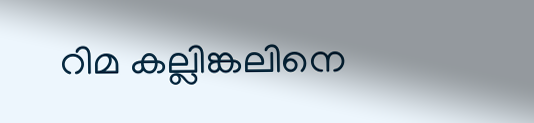റിമ കല്ലിങ്കലിനെ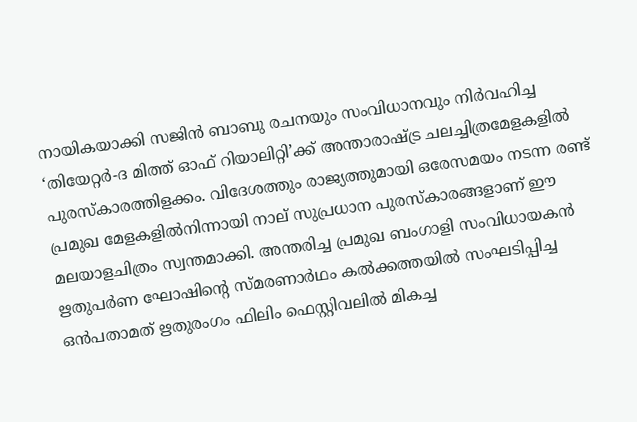നായികയാക്കി സജിന്‍ ബാബു രചനയും സംവിധാനവും നിര്‍വഹിച്ച ‘തിയേറ്റര്‍-ദ മിത്ത് ഓഫ് റിയാലിറ്റി’ക്ക് അന്താരാഷ്ട്ര ചലച്ചിത്രമേളകളില്‍ പുരസ്‌കാരത്തിളക്കം. വിദേശത്തും രാജ്യത്തുമായി ഒരേസമയം നടന്ന രണ്ട് പ്രമുഖ മേളകളില്‍നിന്നായി നാല് സുപ്രധാന പുരസ്‌കാരങ്ങളാണ് ഈ മലയാളചിത്രം സ്വന്തമാക്കി. അന്തരിച്ച പ്രമുഖ ബംഗാളി സംവിധായകന്‍ ഋതുപര്‍ണ ഘോഷിന്റെ സ്മരണാര്‍ഥം കല്‍ക്കത്തയില്‍ സംഘടിപ്പിച്ച ഒന്‍പതാമത് ഋതുരംഗം ഫിലിം ഫെസ്റ്റിവലില്‍ മികച്ച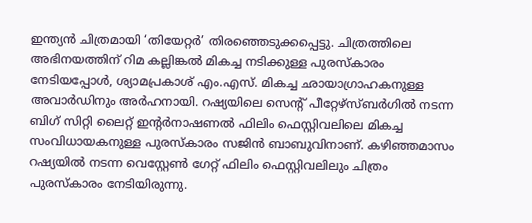ഇന്ത്യന്‍ ചിത്രമായി ‘തിയേറ്റര്‍’ തിരഞ്ഞെടുക്കപ്പെട്ടു. ചിത്രത്തിലെ അഭിനയത്തിന് റിമ കല്ലിങ്കല്‍ മികച്ച നടിക്കുള്ള പുരസ്‌കാരം നേടിയപ്പോള്‍, ശ്യാമപ്രകാശ് എം.എസ്. മികച്ച ഛായാഗ്രാഹകനുള്ള അവാര്‍ഡിനും അര്‍ഹനായി. റഷ്യയിലെ സെന്റ് പീറ്റേഴ്സ്ബര്‍ഗില്‍ നടന്ന ബിഗ് സിറ്റി ലൈറ്റ് ഇന്റര്‍നാഷണല്‍ ഫിലിം ഫെസ്റ്റിവലിലെ മികച്ച സംവിധായകനുള്ള പുരസ്‌കാരം സജിന്‍ ബാബുവിനാണ്. കഴിഞ്ഞമാസം റഷ്യയില്‍ നടന്ന വെസ്റ്റേണ്‍ ഗേറ്റ് ഫിലിം ഫെസ്റ്റിവലിലും ചിത്രം പുരസ്‌കാരം നേടിയിരുന്നു.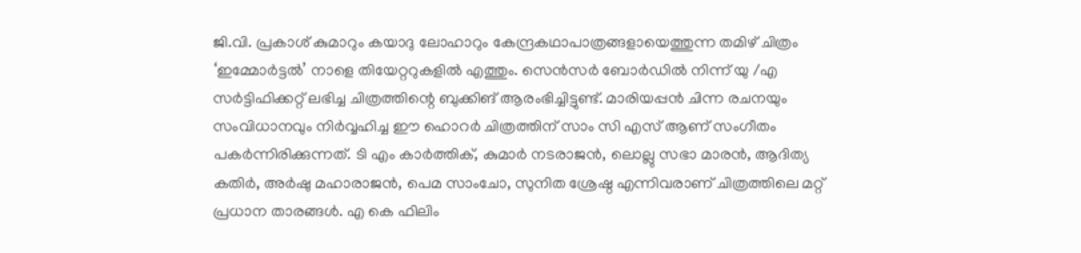ജി.വി. പ്രകാശ് കുമാറും കയാദു ലോഹാറും കേന്ദ്രകഥാപാത്രങ്ങളായെത്തുന്ന തമിഴ് ചിത്രം ‘ഇമ്മോര്‍ട്ടല്‍’ നാളെ തിയേറ്ററുകളില്‍ എത്തും. സെന്‍സര്‍ ബോര്‍ഡില്‍ നിന്ന് യു /എ സര്‍ട്ടിഫിക്കറ്റ് ലഭിച്ച ചിത്രത്തിന്റെ ബുക്കിങ് ആരംഭിച്ചിട്ടുണ്ട്. മാരിയപ്പന്‍ ചിന്ന രചനയും സംവിധാനവും നിര്‍വ്വഹിച്ച ഈ ഹൊറര്‍ ചിത്രത്തിന് സാം സി എസ് ആണ് സംഗീതം പകര്‍ന്നിരിക്കുന്നത്. ടി എം കാര്‍ത്തിക്, കുമാര്‍ നടരാജന്‍, ലൊല്ലു സഭാ മാരന്‍, ആദിത്യ കതിര്‍, അര്‍ഷു മഹാരാജന്‍, പെമ സാംചോ, സുനിത ശ്രേഷ്ഠ എന്നിവരാണ് ചിത്രത്തിലെ മറ്റ് പ്രധാന താരങ്ങള്‍. എ കെ ഫിലിം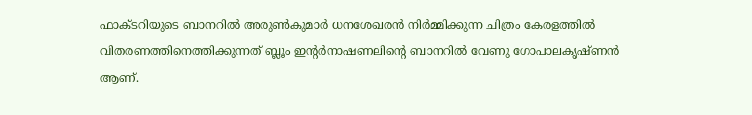ഫാക്ടറിയുടെ ബാനറില്‍ അരുണ്‍കുമാര്‍ ധനശേഖരന്‍ നിര്‍മ്മിക്കുന്ന ചിത്രം കേരളത്തില്‍ വിതരണത്തിനെത്തിക്കുന്നത് ബ്ലൂം ഇന്റര്‍നാഷണലിന്റെ ബാനറില്‍ വേണു ഗോപാലകൃഷ്ണന്‍ ആണ്.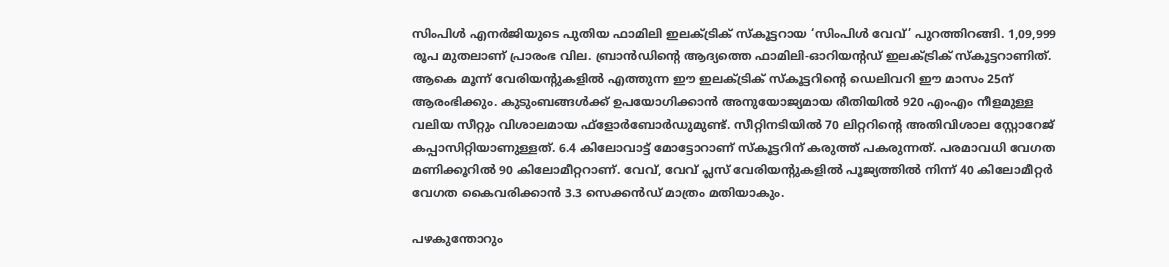സിംപിള്‍ എനര്‍ജിയുടെ പുതിയ ഫാമിലി ഇലക്ട്രിക് സ്‌കൂട്ടറായ ‘സിംപിള്‍ വേവ്’ പുറത്തിറങ്ങി. 1,09,999 രൂപ മുതലാണ് പ്രാരംഭ വില. ബ്രാന്‍ഡിന്റെ ആദ്യത്തെ ഫാമിലി-ഓറിയന്റഡ് ഇലക്ട്രിക് സ്‌കൂട്ടറാണിത്. ആകെ മൂന്ന് വേരിയന്റുകളില്‍ എത്തുന്ന ഈ ഇലക്ട്രിക് സ്‌കൂട്ടറിന്റെ ഡെലിവറി ഈ മാസം 25ന് ആരംഭിക്കും. കുടുംബങ്ങള്‍ക്ക് ഉപയോഗിക്കാന്‍ അനുയോജ്യമായ രീതിയില്‍ 920 എംഎം നീളമുള്ള വലിയ സീറ്റും വിശാലമായ ഫ്‌ളോര്‍ബോര്‍ഡുമുണ്ട്. സീറ്റിനടിയില്‍ 70 ലിറ്ററിന്റെ അതിവിശാല സ്റ്റോറേജ് കപ്പാസിറ്റിയാണുള്ളത്. 6.4 കിലോവാട്ട് മോട്ടോറാണ് സ്‌കൂട്ടറിന് കരുത്ത് പകരുന്നത്. പരമാവധി വേഗത മണിക്കൂറില്‍ 90 കിലോമീറ്ററാണ്. വേവ്, വേവ് പ്ലസ് വേരിയന്റുകളില്‍ പൂജ്യത്തില്‍ നിന്ന് 40 കിലോമീറ്റര്‍ വേഗത കൈവരിക്കാന്‍ 3.3 സെക്കന്‍ഡ് മാത്രം മതിയാകും.

പഴകുന്തോറും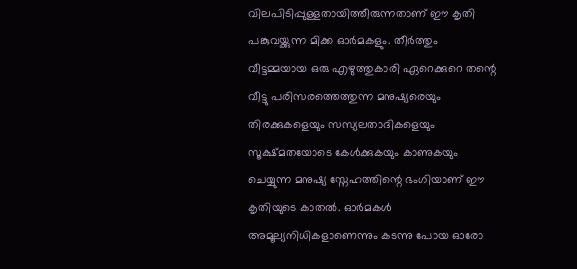വിലപിടിപ്പുള്ളതായിത്തീരുന്നതാണ് ഈ കൃതി പങ്കുവയ്ക്കുന്ന മിക്ക ഓര്‍മകളും. തീര്‍ത്തും വീട്ടമ്മയായ ഒരു എഴുത്തുകാരി ഏറെക്കുറെ തന്റെ വീട്ടു പരിസരത്തെത്തുന്ന മനുഷ്യരെയും തിരക്കുകളെയും സസ്യലതാദികളെയും സൂക്ഷ്മതയോടെ കേള്‍ക്കുകയും കാണുകയും ചെയ്യുന്ന മനുഷ്യ സ്നേഹത്തിന്റെ ഭംഗിയാണ് ഈ കൃതിയുടെ കാതല്‍. ഓര്‍മകള്‍ അമൂല്യനിധികളാണെന്നും കടന്നു പോയ ഓരോ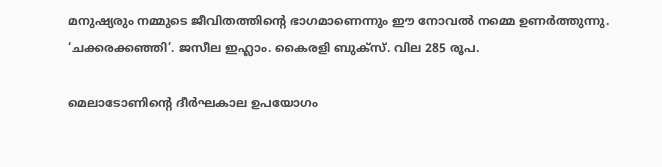മനുഷ്യരും നമ്മുടെ ജീവിതത്തിന്റെ ഭാഗമാണെന്നും ഈ നോവല്‍ നമ്മെ ഉണര്‍ത്തുന്നു. ‘ചക്കരക്കഞ്ഞി’. ജസീല ഇഹ്ലാം. കൈരളി ബുക്സ്. വില 285 രൂപ.

മെലാടോണിന്റെ ദീര്‍ഘകാല ഉപയോഗം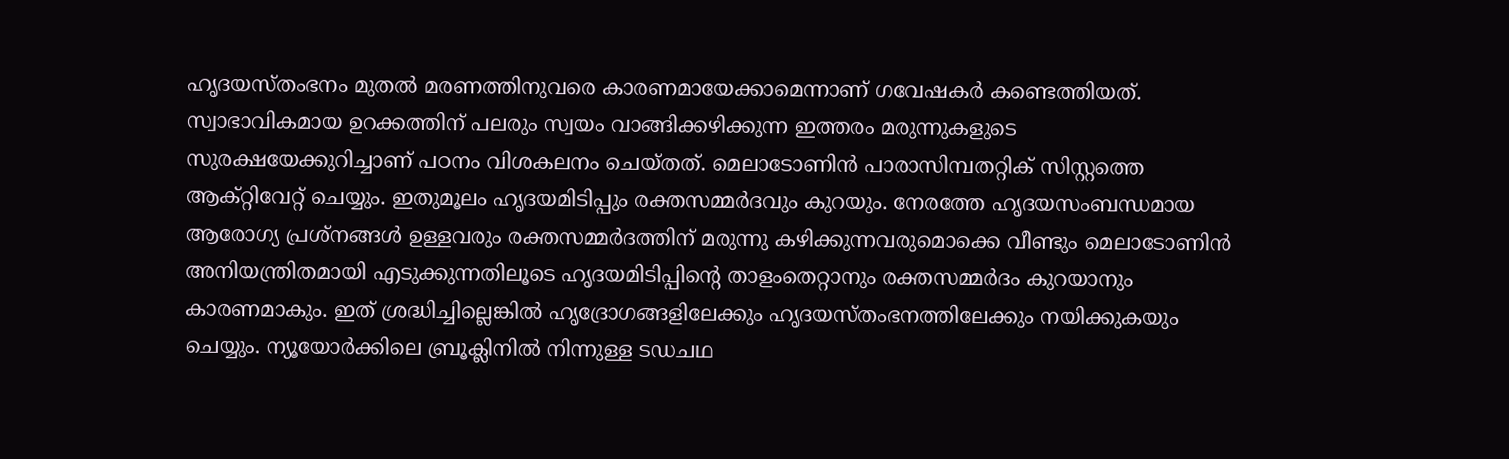ഹൃദയസ്തംഭനം മുതല്‍ മരണത്തിനുവരെ കാരണമായേക്കാമെന്നാണ് ഗവേഷകര്‍ കണ്ടെത്തിയത്. സ്വാഭാവികമായ ഉറക്കത്തിന് പലരും സ്വയം വാങ്ങിക്കഴിക്കുന്ന ഇത്തരം മരുന്നുകളുടെ സുരക്ഷയേക്കുറിച്ചാണ് പഠനം വിശകലനം ചെയ്തത്. മെലാടോണിന്‍ പാരാസിമ്പതറ്റിക് സിസ്റ്റത്തെ ആക്റ്റിവേറ്റ് ചെയ്യും. ഇതുമൂലം ഹൃദയമിടിപ്പും രക്തസമ്മര്‍ദവും കുറയും. നേരത്തേ ഹൃദയസംബന്ധമായ ആരോഗ്യ പ്രശ്നങ്ങള്‍ ഉള്ളവരും രക്തസമ്മര്‍ദത്തിന് മരുന്നു കഴിക്കുന്നവരുമൊക്കെ വീണ്ടും മെലാടോണിന്‍ അനിയന്ത്രിതമായി എടുക്കുന്നതിലൂടെ ഹൃദയമിടിപ്പിന്റെ താളംതെറ്റാനും രക്തസമ്മര്‍ദം കുറയാനും കാരണമാകും. ഇത് ശ്രദ്ധിച്ചില്ലെങ്കില്‍ ഹൃദ്രോഗങ്ങളിലേക്കും ഹൃദയസ്തംഭനത്തിലേക്കും നയിക്കുകയും ചെയ്യും. ന്യൂയോര്‍ക്കിലെ ബ്രൂക്ലിനില്‍ നിന്നുള്ള ടഡചഥ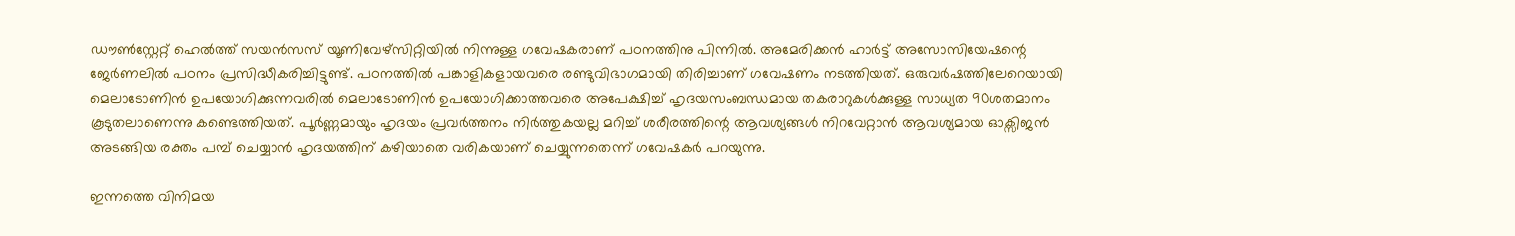ഡൗണ്‍സ്റ്റേറ്റ് ഹെല്‍ത്ത് സയന്‍സസ് യൂണിവേഴ്സിറ്റിയില്‍ നിന്നുള്ള ഗവേഷകരാണ് പഠനത്തിനു പിന്നില്‍. അമേരിക്കന്‍ ഹാര്‍ട്ട് അസോസിയേഷന്റെ ജേര്‍ണലില്‍ പഠനം പ്രസിദ്ധീകരിച്ചിട്ടുണ്ട്. പഠനത്തില്‍ പങ്കാളികളായവരെ രണ്ടുവിഭാഗമായി തിരിച്ചാണ് ഗവേഷണം നടത്തിയത്. ഒരുവര്‍ഷത്തിലേറെയായി മെലാടോണിന്‍ ഉപയോഗിക്കുന്നവരില്‍ മെലാടോണിന്‍ ഉപയോഗിക്കാത്തവരെ അപേക്ഷിച്ച് ഹൃദയസംബന്ധമായ തകരാറുകള്‍ക്കുള്ള സാധ്യത 90ശതമാനം കൂടുതലാണെന്നു കണ്ടെത്തിയത്. പൂര്‍ണ്ണമായും ഹൃദയം പ്രവര്‍ത്തനം നിര്‍ത്തുകയല്ല മറിച്ച് ശരീരത്തിന്റെ ആവശ്യങ്ങള്‍ നിറവേറ്റാന്‍ ആവശ്യമായ ഓക്സിജന്‍ അടങ്ങിയ രക്തം പമ്പ് ചെയ്യാന്‍ ഹൃദയത്തിന് കഴിയാതെ വരികയാണ് ചെയ്യുന്നതെന്ന് ഗവേഷകര്‍ പറയുന്നു.

ഇന്നത്തെ വിനിമയ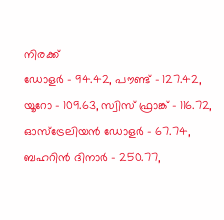നിരക്ക്
ഡോളര്‍ – 94.42, പൗണ്ട് – 127.42, യൂറോ – 109.63, സ്വിസ് ഫ്രാങ്ക് – 116.72, ഓസ്‌ട്രേലിയന്‍ ഡോളര്‍ – 67.74, ബഹറിന്‍ ദിനാര്‍ – 250.77,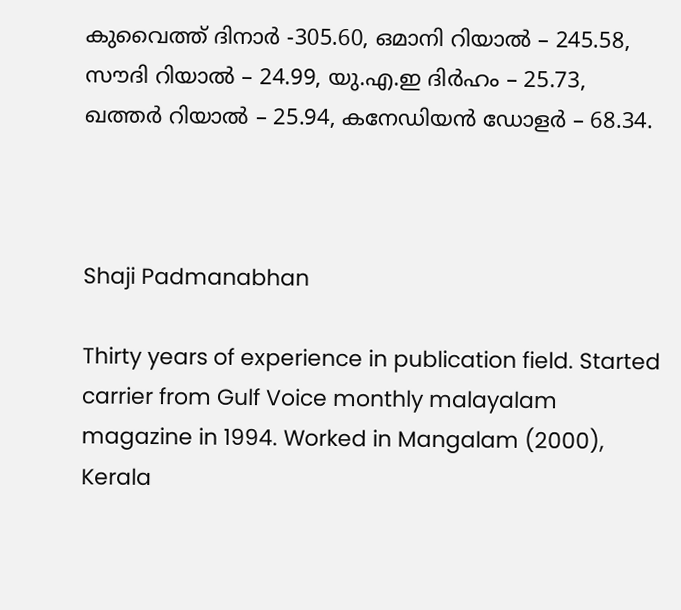കുവൈത്ത് ദിനാര്‍ -305.60, ഒമാനി റിയാല്‍ – 245.58, സൗദി റിയാല്‍ – 24.99, യു.എ.ഇ ദിര്‍ഹം – 25.73, ഖത്തര്‍ റിയാല്‍ – 25.94, കനേഡിയന്‍ ഡോളര്‍ – 68.34.



Shaji Padmanabhan

Thirty years of experience in publication field. Started carrier from Gulf Voice monthly malayalam magazine in 1994. Worked in Mangalam (2000), Kerala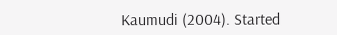Kaumudi (2004). Started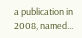a publication in 2008, named...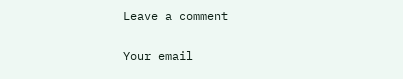Leave a comment

Your email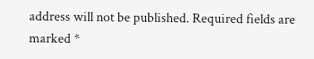address will not be published. Required fields are marked *